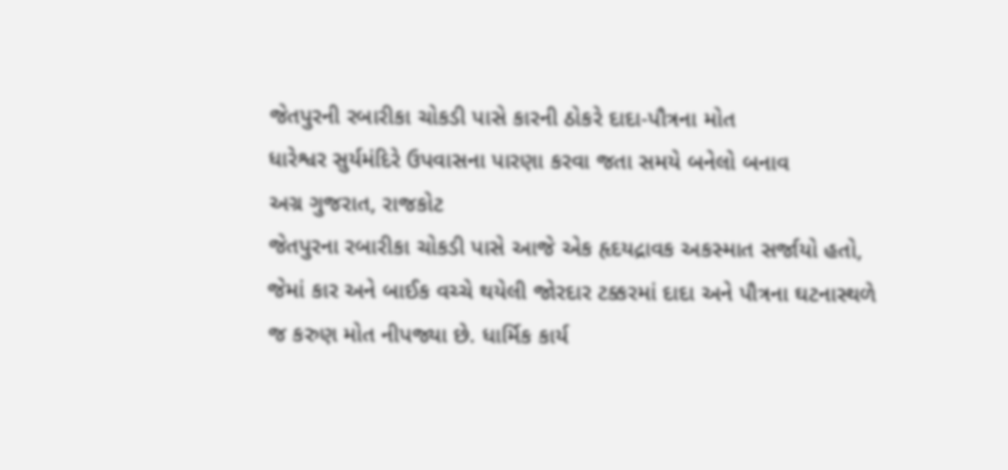જેતપુરની રબારીકા ચોકડી પાસે કારની ઠોકરે દાદા-પૌત્રના મોત
ધારેશ્વર સુર્યમંદિરે ઉપવાસના પારણા કરવા જતા સમયે બનેલો બનાવ
અગ્ર ગુજરાત, રાજકોટ
જેતપુરના રબારીકા ચોકડી પાસે આજે એક હૃદયદ્રાવક અકસ્માત સર્જાયો હતો, જેમાં કાર અને બાઈક વચ્ચે થયેલી જોરદાર ટક્કરમાં દાદા અને પૌત્રના ઘટનાસ્થળે જ કરુણ મોત નીપજ્યા છે. ધાર્મિક કાર્ય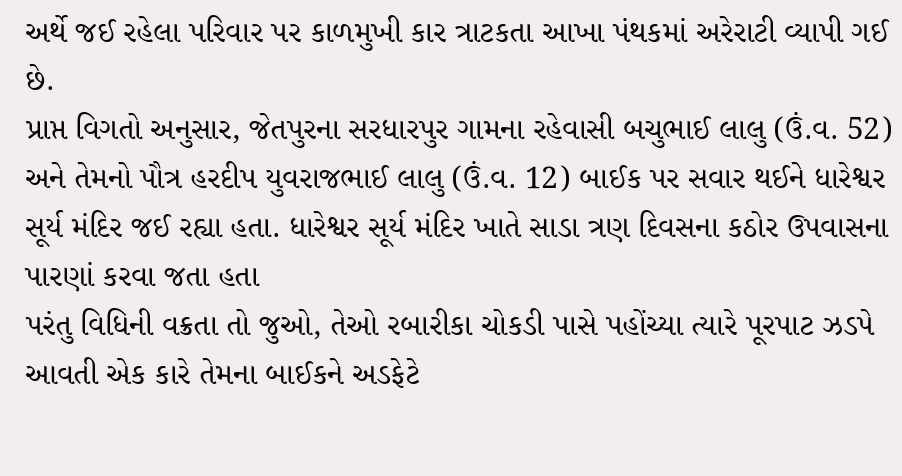અર્થે જઈ રહેલા પરિવાર પર કાળમુખી કાર ત્રાટકતા આખા પંથકમાં અરેરાટી વ્યાપી ગઈ છે.
પ્રાપ્ત વિગતો અનુસાર, જેતપુરના સરધારપુર ગામના રહેવાસી બચુભાઈ લાલુ (ઉં.વ. 52) અને તેમનો પૌત્ર હરદીપ યુવરાજભાઈ લાલુ (ઉં.વ. 12) બાઈક પર સવાર થઈને ધારેશ્વર સૂર્ય મંદિર જઈ રહ્યા હતા. ધારેશ્વર સૂર્ય મંદિર ખાતે સાડા ત્રણ દિવસના કઠોર ઉપવાસના પારણાં કરવા જતા હતા
પરંતુ વિધિની વક્રતા તો જુઓ, તેઓ રબારીકા ચોકડી પાસે પહોંચ્યા ત્યારે પૂરપાટ ઝડપે આવતી એક કારે તેમના બાઈકને અડફેટે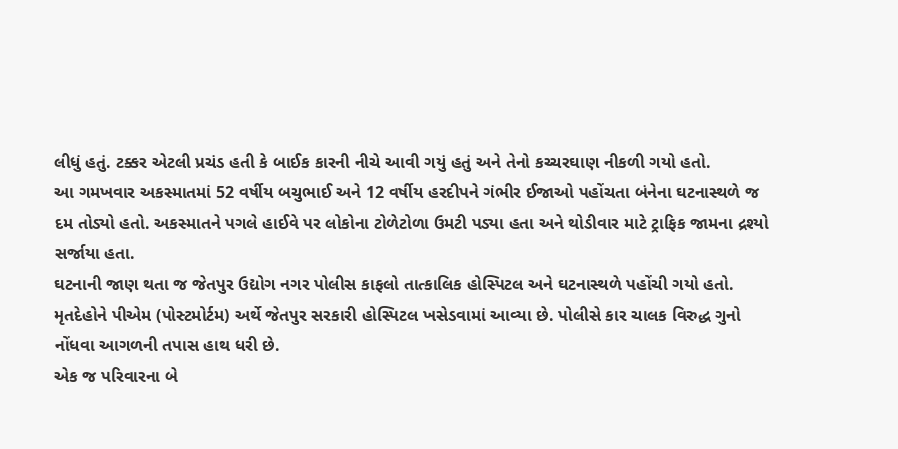લીધું હતું. ટક્કર એટલી પ્રચંડ હતી કે બાઈક કારની નીચે આવી ગયું હતું અને તેનો કચ્ચરઘાણ નીકળી ગયો હતો.
આ ગમખવાર અકસ્માતમાં 52 વર્ષીય બચુભાઈ અને 12 વર્ષીય હરદીપને ગંભીર ઈજાઓ પહોંચતા બંનેના ઘટનાસ્થળે જ દમ તોડ્યો હતો. અકસ્માતને પગલે હાઈવે પર લોકોના ટોળેટોળા ઉમટી પડ્યા હતા અને થોડીવાર માટે ટ્રાફિક જામના દ્રશ્યો સર્જાયા હતા.
ઘટનાની જાણ થતા જ જેતપુર ઉદ્યોગ નગર પોલીસ કાફલો તાત્કાલિક હોસ્પિટલ અને ઘટનાસ્થળે પહોંચી ગયો હતો. મૃતદેહોને પીએમ (પોસ્ટમોર્ટમ) અર્થે જેતપુર સરકારી હોસ્પિટલ ખસેડવામાં આવ્યા છે. પોલીસે કાર ચાલક વિરુદ્ધ ગુનો નોંધવા આગળની તપાસ હાથ ધરી છે.
એક જ પરિવારના બે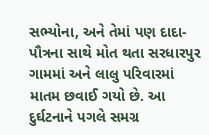સભ્યોના, અને તેમાં પણ દાદા-પૌત્રના સાથે મોત થતા સરધારપુર ગામમાં અને લાલુ પરિવારમાં માતમ છવાઈ ગયો છે. આ દુર્ઘટનાને પગલે સમગ્ર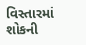વિસ્તારમાં શોકની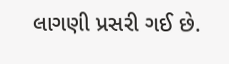લાગણી પ્રસરી ગઈ છે.